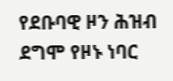የደቡባዊ ዞን ሕዝብ ደግሞ የዞኑ ነባር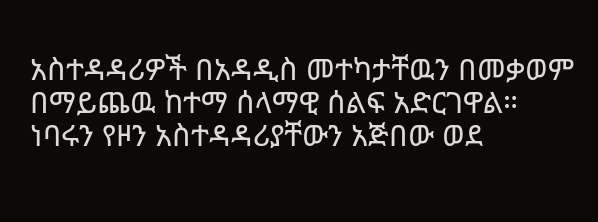አስተዳዳሪዎች በአዳዲስ መተካታቸዉን በመቃወም በማይጨዉ ከተማ ሰላማዊ ሰልፍ አድርገዋል። ነባሩን የዞን አስተዳዳሪያቸውን አጅበው ወደ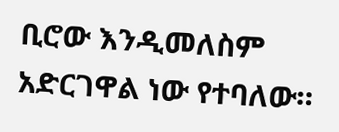ቢሮው እንዲመለስም አድርገዋል ነው የተባለው።